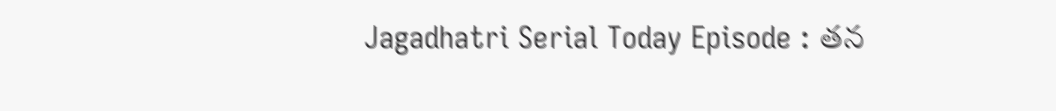Jagadhatri Serial Today Episode : తన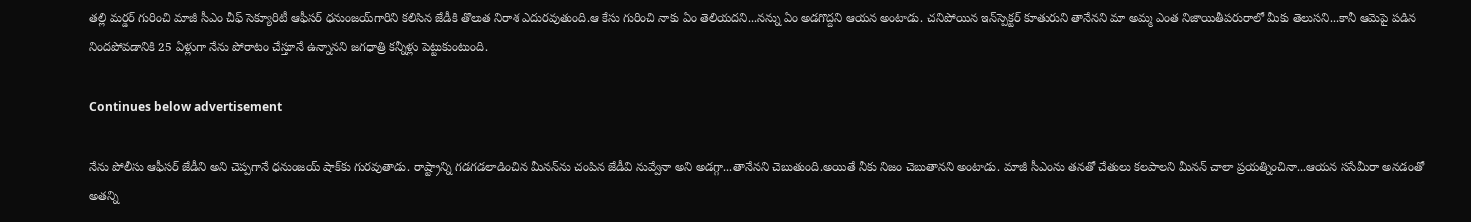తల్లి మర్డర్‌ గురించి మాజీ సీఎం చీఫ్‌ సెక్యూరిటీ ఆఫీసర్ ధనుంజయ్‌గారిని కలిసిన జేడీకి తొలుత నిరాశ ఎదురవుతుంది.ఆ కేసు గురించి నాకు ఏం తెలియదని...నన్ను ఏం అడగొద్దని ఆయన అంటాడు. చనిపోయిన ఇన్‌స్పెక్టర్‌ కూతురుని తానేనని మా అమ్మ ఎంత నిజాయితీపరురాలో మీకు తెలుసని...కానీ ఆమెపై పడిన నిందపోవడానికి 25 ఏళ్లుగా నేను పోరాటం చేస్తూనే ఉన్నానని జగధాత్రి కన్నీళ్లు పెట్టుకుంటుంది.

Continues below advertisement

నేను పోలీసు ఆఫీసర్ జేడీని అని చెప్పగానే ధనుంజయ్‌ షాక్‌కు గురవుతాడు. రాష్ట్రాన్ని గడగడలాడించిన మీనన్‌ను చంపిన జేడీవి నువ్వేనా అని అడగ్గా...తానేనని చెబుతుంది.అయితే నీకు నిజం చెబుతానని అంటాడు. మాజీ సీఎంను తనతో చేతులు కలపాలని మీనన్ చాలా ప్రయత్నించినా...ఆయన ససేమీరా అనడంతో అతన్ని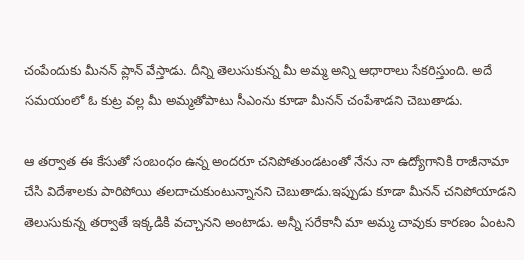చంపేందుకు మీనన్‌ ప్లాన్ వేస్తాడు. దీన్ని తెలుసుకున్న మీ అమ్మ అన్ని ఆధారాలు సేకరిస్తుంది. అదే సమయంలో ఓ కుట్ర వల్ల మీ అమ్మతోపాటు సీఎంను కూడా మీనన్ చంపేశాడని చెబుతాడు.

ఆ తర్వాత ఈ కేసుతో సంబంధం ఉన్న అందరూ చనిపోతుండటంతో నేను నా ఉద్యోగానికి రాజీనామా చేసి విదేశాలకు పారిపోయి తలదాచుకుంటున్నానని చెబుతాడు.ఇప్పుడు కూడా మీనన్ చనిపోయాడని తెలుసుకున్న తర్వాతే ఇక్కడికి వచ్చానని అంటాడు. అన్నీ సరేకానీ మా అమ్మ చావుకు కారణం ఏంటని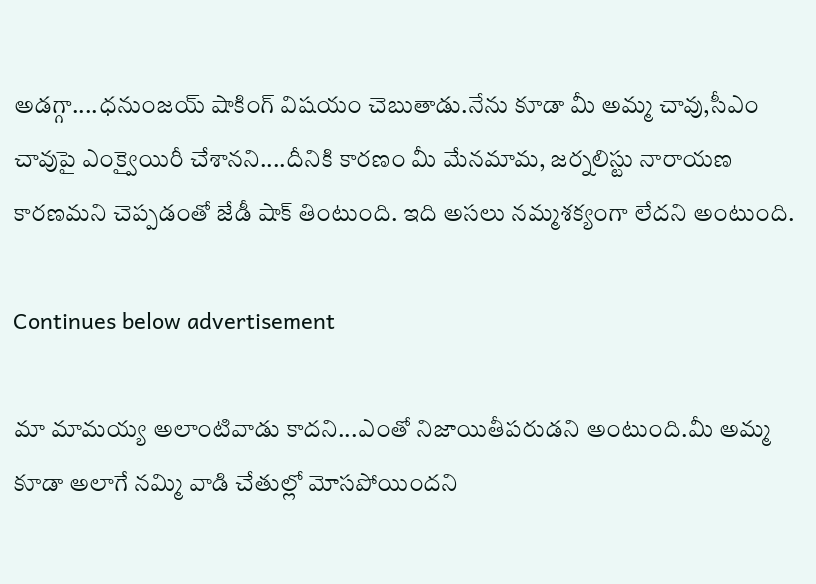అడగ్గా....ధనుంజయ్‌ షాకింగ్ విషయం చెబుతాడు.నేను కూడా మీ అమ్మ చావు,సీఎం చావుపై ఎంక్వైయిరీ చేశానని....దీనికి కారణం మీ మేనమామ, జర్నలిస్టు నారాయణ కారణమని చెప్పడంతో జేడీ షాక్‌ తింటుంది. ఇది అసలు నమ్మశక్యంగా లేదని అంటుంది.

Continues below advertisement

మా మామయ్య అలాంటివాడు కాదని...ఎంతో నిజాయితీపరుడని అంటుంది.మీ అమ్మ కూడా అలాగే నమ్మి వాడి చేతుల్లో మోసపోయిందని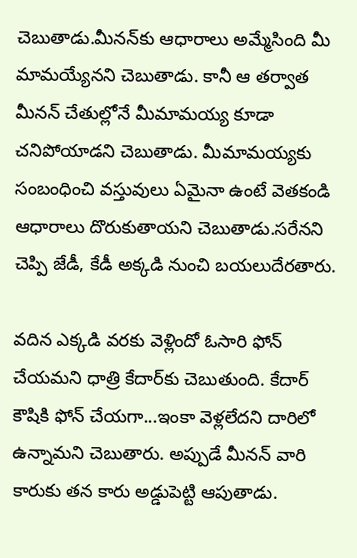చెబుతాడు.మీనన్‌కు ఆధారాలు అమ్మేసింది మీ మామయ్యేనని చెబుతాడు. కానీ ఆ తర్వాత మీనన్‌ చేతుల్లోనే మీమామయ్య కూడా చనిపోయాడని చెబుతాడు. మీమామయ్యకు సంబంధించి వస్తువులు ఏమైనా ఉంటే వెతకండి ఆధారాలు దొరుకుతాయని చెబుతాడు.సరేనని చెప్పి జేడీ, కేడీ అక్కడి నుంచి బయలుదేరతారు.

వదిన ఎక్కడి వరకు వెళ్లిందో ఓసారి ఫోన్ చేయమని ధాత్రి కేదార్‌కు చెబుతుంది. కేదార్‌ కౌషికి ఫోన్ చేయగా...ఇంకా వెళ్లలేదని దారిలో ఉన్నామని చెబుతారు. అప్పుడే మీనన్‌ వారి కారుకు తన కారు అడ్డుపెట్టి ఆపుతాడు.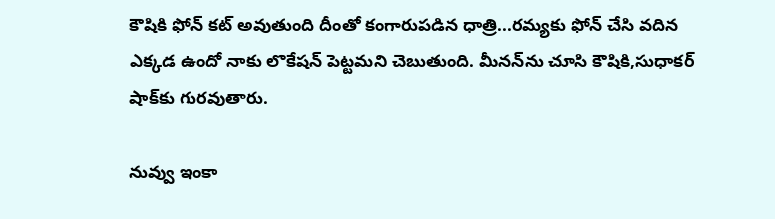కౌషికి ఫోన్ కట్‌ అవుతుంది దీంతో కంగారుపడిన ధాత్రి...రమ్యకు ఫోన్ చేసి వదిన ఎక్కడ ఉందో నాకు లొకేషన్ పెట్టమని చెబుతుంది. మీనన్‌ను చూసి కౌషికి,సుధాకర్‌ షాక్‌కు గురవుతారు.

నువ్వు ఇంకా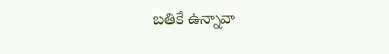బతికే ఉన్నావా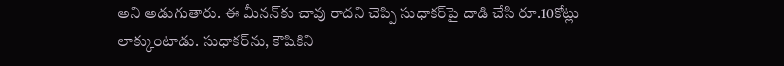అని అడుగుతారు. ఈ మీనన్‌కు చావు రాదని చెప్పి సుధాకర్‌పై దాడి చేసి రూ.10కోట్లు లాక్కుంటాడు. సుధాకర్‌ను, కౌషికిని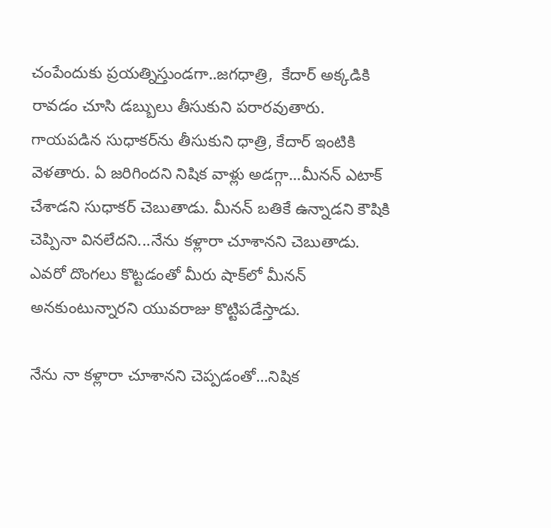చంపేందుకు ప్రయత్నిస్తుండగా..జగధాత్రి,  కేదార్‌ అక్కడికి రావడం చూసి డబ్బులు తీసుకుని పరారవుతారు. గాయపడిన సుధాకర్‌ను తీసుకుని ధాత్రి, కేదార్ ఇంటికి వెళతారు. ఏ జరిగిందని నిషిక వాళ్లు అడగ్గా...మీనన్‌ ఎటాక్ చేశాడని సుధాకర్ చెబుతాడు. మీనన్ బతికే ఉన్నాడని కౌషికి చెప్పినా వినలేదని...నేను కళ్లారా చూశానని చెబుతాడు. ఎవరో దొంగలు కొట్టడంతో మీరు షాక్‌లో మీనన్ అనకుంటున్నారని యువరాజు కొట్టిపడేస్తాడు.

నేను నా కళ్లారా చూశానని చెప్పడంతో...నిషిక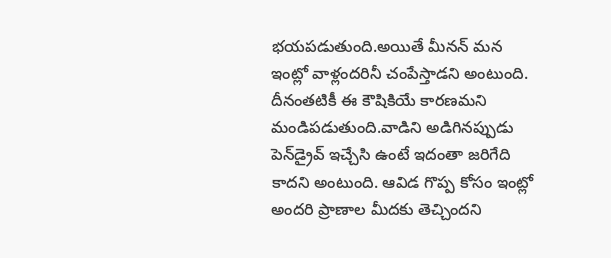భయపడుతుంది.అయితే మీనన్ మన ఇంట్లో వాళ్లందరినీ చంపేస్తాడని అంటుంది. దీనంతటికీ ఈ కౌషికియే కారణమని మండిపడుతుంది.వాడిని అడిగినప్పుడు పెన్‌డ్రైవ్‌ ఇచ్చేసి ఉంటే ఇదంతా జరిగేది కాదని అంటుంది. ఆవిడ గొప్ప కోసం ఇంట్లో అందరి ప్రాణాల మీదకు తెచ్చిందని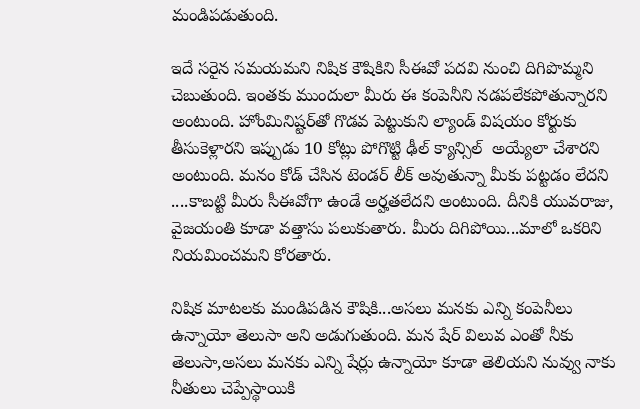మండిపడుతుంది.

ఇదే సరైన సమయమని నిషిక కౌషికిని సీఈవో పదవి నుంచి దిగిపొమ్మని చెబుతుంది. ఇంతకు ముందులా మీరు ఈ కంపెనీని నడపలేకపోతున్నారని అంటుంది. హోంమినిష్టర్‌తో గొడవ పెట్టుకుని ల్యాండ్‌ విషయం కోర్టుకు తీసుకెళ్లారని ఇప్పుడు 10 కోట్లు పోగొట్టి ఢీల్‌ క్యాన్సిల్  అయ్యేలా చేశారని అంటుంది. మనం కోడ్‌ చేసిన టెండర్‌ లీక్‌ అవుతున్నా మీకు పట్టడం లేదని ....కాబట్టి మీరు సీఈవోగా ఉండే అర్హతలేదని అంటుంది. దీనికి యువరాజు, వైజయంతి కూడా వత్తాసు పలుకుతారు. మీరు దిగిపోయి...మాలో ఒకరిని నియమించమని కోరతారు.

నిషిక మాటలకు మండిపడిన కౌషికి...అసలు మనకు ఎన్ని కంపెనీలు ఉన్నాయో తెలుసా అని అడుగుతుంది. మన షేర్‌ విలువ ఎంతో నీకు తెలుసా,అసలు మనకు ఎన్ని షేర్లు ఉన్నాయో కూడా తెలియని నువ్వు నాకు నీతులు చెప్పేస్థాయికి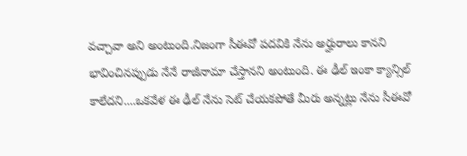వచ్చావా అని అంటుంది.నిజంగా సీఈవో పదవికి నేను అర్హురాలు కానని భావించినప్పుడు నేనే రాజీనామా చేస్తానని అంటుంది. ఈ ఢీల్ ఇంకా క్యాన్సిల్ కాలేదని....ఒకవేళ ఈ ఢీల్‌ నేను సెట్‌ చేయకపోతే మీరు అన్నట్లు నేను సీఈవో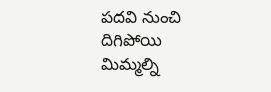పదవి నుంచి దిగిపోయి మిమ్మల్ని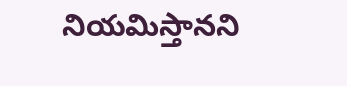నియమిస్తానని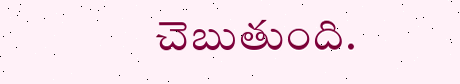చెబుతుంది.